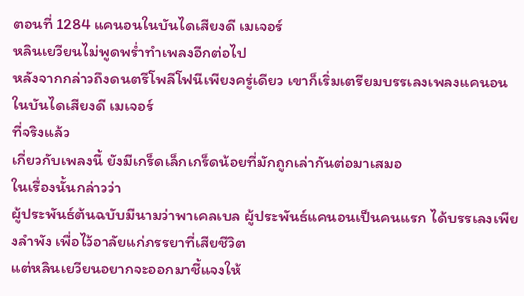ตอนที่ 1284 แคนอนในบันไดเสียงดี เมเจอร์
หลินเยวียนไม่พูดพร่ำทำเพลงอีกต่อไป
หลังจากกล่าวถึงดนตรีโพลีโฟนีเพียงครู่เดียว เขาก็เริ่มเตรียมบรรเลงเพลงแคนอนในบันไดเสียงดี เมเจอร์
ที่จริงแล้ว
เกี่ยวกับเพลงนี้ ยังมีเกร็ดเล็กเกร็ดน้อยที่มักถูกเล่ากันต่อมาเสมอ
ในเรื่องนั้นกล่าวว่า
ผู้ประพันธ์ต้นฉบับมีนามว่าพาเคลเบล ผู้ประพันธ์แคนอนเป็นคนแรก ได้บรรเลงเพียงลำพัง เพื่อไว้อาลัยแก่ภรรยาที่เสียชีวิต
แต่หลินเยวียนอยากจะออกมาชี้แจงให้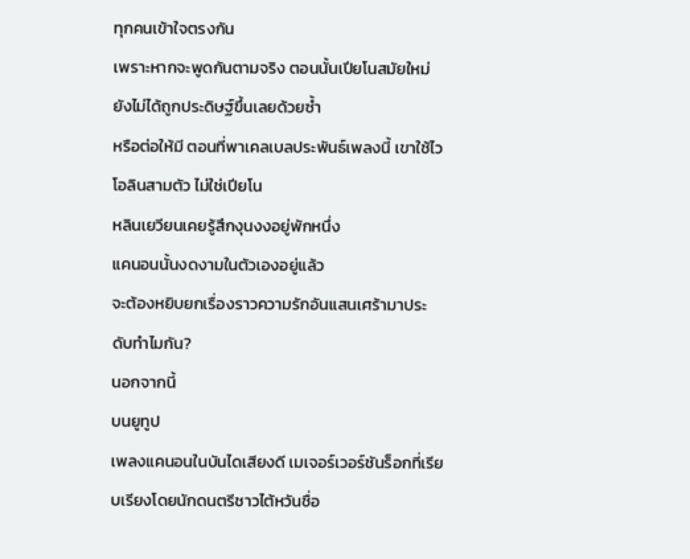ทุกคนเข้าใจตรงกัน
เพราะหากจะพูดกันตามจริง ตอนนั้นเปียโนสมัยใหม่ยังไม่ได้ถูกประดิษฐ์ขึ้นเลยด้วยซ้ำ
หรือต่อให้มี ตอนที่พาเคลเบลประพันธ์เพลงนี้ เขาใช้ไวโอลินสามตัว ไม่ใช่เปียโน
หลินเยวียนเคยรู้สึกงุนงงอยู่พักหนึ่ง
แคนอนนั้นงดงามในตัวเองอยู่แล้ว
จะต้องหยิบยกเรื่องราวความรักอันแสนเศร้ามาประดับทำไมกัน?
นอกจากนี้
บนยูทูป
เพลงแคนอนในบันไดเสียงดี เมเจอร์เวอร์ชันร็อกที่เรียบเรียงโดยนักดนตรีชาวไต้หวันชื่อ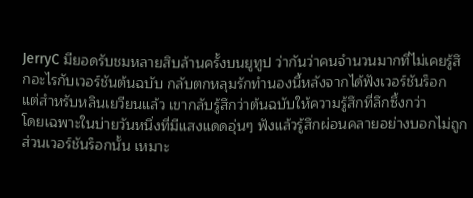JerryC มียอดรับชมหลายสิบล้านครั้งบนยูทูป ว่ากันว่าคนจำนวนมากที่ไม่เคยรู้สึกอะไรกับเวอร์ชันต้นฉบับ กลับตกหลุมรักทำนองนี้หลังจากได้ฟังเวอร์ชันร็อก
แต่สำหรับหลินเยวียนแล้ว เขากลับรู้สึกว่าต้นฉบับให้ความรู้สึกที่ลึกซึ้งกว่า
โดยเฉพาะในบ่ายวันหนึ่งที่มีแสงแดดอุ่นๆ ฟังแล้วรู้สึกผ่อนคลายอย่างบอกไม่ถูก
ส่วนเวอร์ชันร็อกนั้น เหมาะ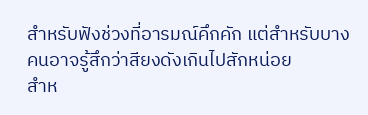สำหรับฟังช่วงที่อารมณ์คึกคัก แต่สำหรับบางคนอาจรู้สึกว่าสียงดังเกินไปสักหน่อย
สำห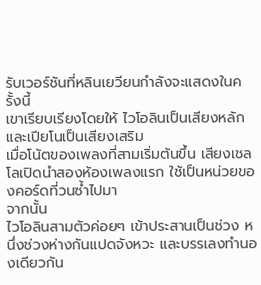รับเวอร์ชันที่หลินเยวียนกำลังจะแสดงในครั้งนี้
เขาเรียบเรียงโดยให้ ไวโอลินเป็นเสียงหลัก และเปียโนเป็นเสียงเสริม
เมื่อโน้ตของเพลงที่สามเริ่มต้นขึ้น เสียงเชลโลเปิดนำสองห้องเพลงแรก ใช้เป็นหน่วยของคอร์ดที่วนซ้ำไปมา
จากนั้น
ไวโอลินสามตัวค่อยๆ เข้าประสานเป็นช่วง หนึ่งช่วงห่างกันแปดจังหวะ และบรรเลงทำนองเดียวกัน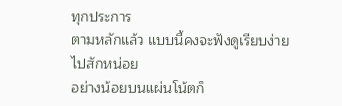ทุกประการ
ตามหลักแล้ว แบบนี้คงจะฟังดูเรียบง่ายไปสักหน่อย
อย่างน้อยบนแผ่นโน้ตก็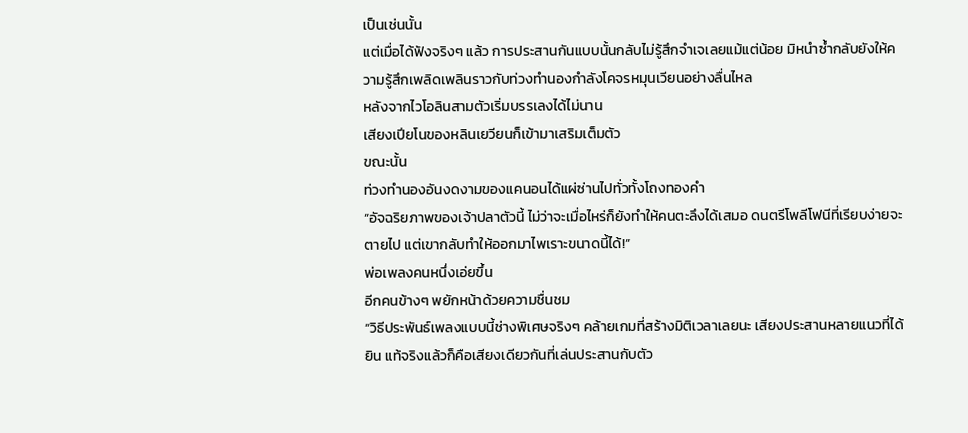เป็นเช่นนั้น
แต่เมื่อได้ฟังจริงๆ แล้ว การประสานกันแบบนั้นกลับไม่รู้สึกจำเจเลยแม้แต่น้อย มิหนำซ้ำกลับยังให้ความรู้สึกเพลิดเพลินราวกับท่วงทำนองกำลังโคจรหมุนเวียนอย่างลื่นไหล
หลังจากไวโอลินสามตัวเริ่มบรรเลงได้ไม่นาน
เสียงเปียโนของหลินเยวียนก็เข้ามาเสริมเต็มตัว
ขณะนั้น
ท่วงทำนองอันงดงามของแคนอนได้แผ่ซ่านไปทั่วทั้งโถงทองคำ
“อัจฉริยภาพของเจ้าปลาตัวนี้ ไม่ว่าจะเมื่อไหร่ก็ยังทำให้คนตะลึงได้เสมอ ดนตรีโพลีโฟนีที่เรียบง่ายจะตายไป แต่เขากลับทำให้ออกมาไพเราะขนาดนี้ได้!”
พ่อเพลงคนหนึ่งเอ่ยขึ้น
อีกคนข้างๆ พยักหน้าด้วยความชื่นชม
“วิธีประพันธ์เพลงแบบนี้ช่างพิเศษจริงๆ คล้ายเกมที่สร้างมิติเวลาเลยนะ เสียงประสานหลายแนวที่ได้ยิน แท้จริงแล้วก็คือเสียงเดียวกันที่เล่นประสานกับตัว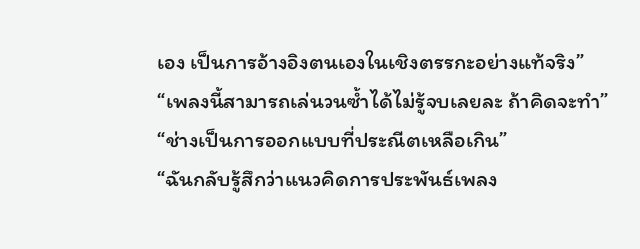เอง เป็นการอ้างอิงตนเองในเชิงตรรกะอย่างแท้จริง”
“เพลงนี้สามารถเล่นวนซ้ำได้ไม่รู้จบเลยละ ถ้าคิดจะทำ”
“ช่างเป็นการออกแบบที่ประณีตเหลือเกิน”
“ฉันกลับรู้สึกว่าแนวคิดการประพันธ์เพลง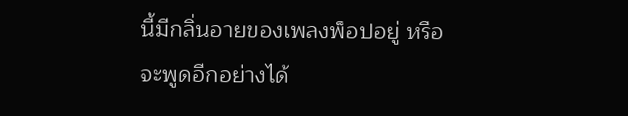นี้มีกลิ่นอายของเพลงพ็อปอยู่ หรือจะพูดอีกอย่างได้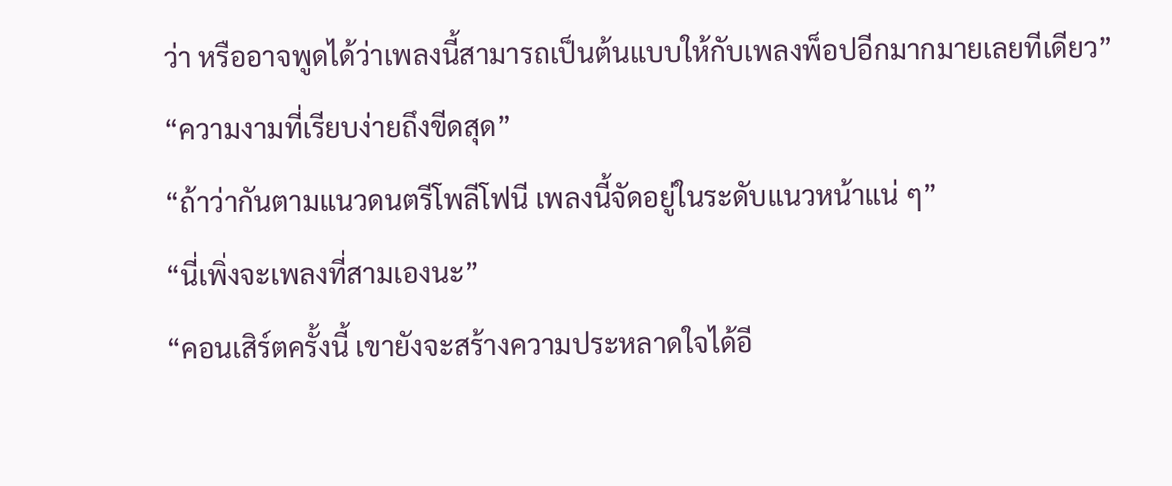ว่า หรืออาจพูดได้ว่าเพลงนี้สามารถเป็นต้นแบบให้กับเพลงพ็อปอีกมากมายเลยทีเดียว”
“ความงามที่เรียบง่ายถึงขีดสุด”
“ถ้าว่ากันตามแนวดนตรีโพลีโฟนี เพลงนี้จัดอยู่ในระดับแนวหน้าแน่ ๆ”
“นี่เพิ่งจะเพลงที่สามเองนะ”
“คอนเสิร์ตครั้งนี้ เขายังจะสร้างความประหลาดใจได้อี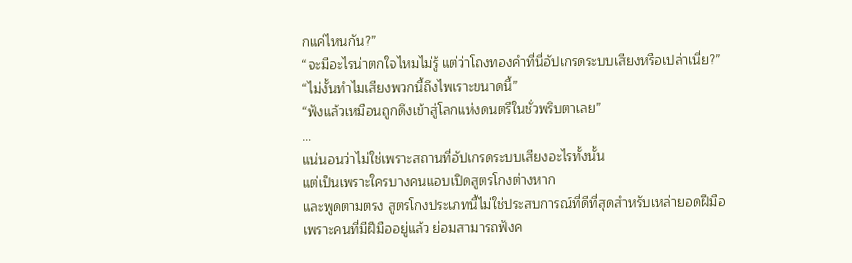กแค่ไหนกัน?”
“จะมีอะไรน่าตกใจไหมไม่รู้ แต่ว่าโถงทองคำที่นี่อัปเกรดระบบเสียงหรือเปล่าเนี่ย?”
“ไม่งั้นทำไมเสียงพวกนี้ถึงไพเราะขนาดนี้”
“ฟังแล้วเหมือนถูกดึงเข้าสู่โลกแห่งดนตรีในชั่วพริบตาเลย”
…
แน่นอนว่าไม่ใช่เพราะสถานที่อัปเกรดระบบเสียงอะไรทั้งนั้น
แต่เป็นเพราะใครบางคนแอบเปิดสูตรโกงต่างหาก
และพูดตามตรง สูตรโกงประเภทนี้ไม่ใช่ประสบการณ์ที่ดีที่สุดสำหรับเหล่ายอดฝีมือ
เพราะคนที่มีฝีมืออยู่แล้ว ย่อมสามารถฟังค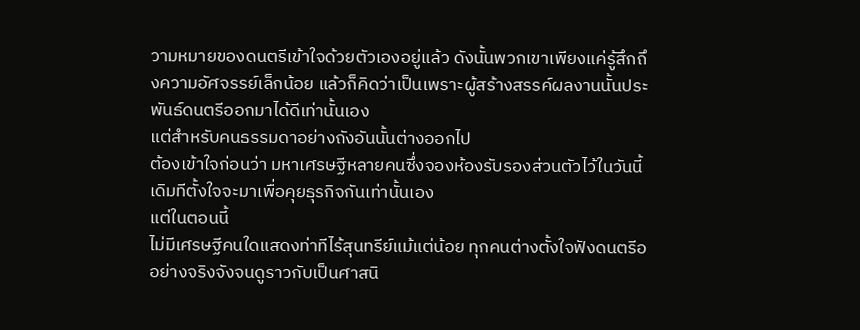วามหมายของดนตรีเข้าใจด้วยตัวเองอยู่แล้ว ดังนั้นพวกเขาเพียงแค่รู้สึกถึงความอัศจรรย์เล็กน้อย แล้วก็คิดว่าเป็นเพราะผู้สร้างสรรค์ผลงานนั้นประพันธ์ดนตรีออกมาได้ดีเท่านั้นเอง
แต่สำหรับคนธรรมดาอย่างถังอันนั้นต่างออกไป
ต้องเข้าใจก่อนว่า มหาเศรษฐีหลายคนซึ่งจองห้องรับรองส่วนตัวไว้ในวันนี้ เดิมทีตั้งใจจะมาเพื่อคุยธุรกิจกันเท่านั้นเอง
แต่ในตอนนี้
ไม่มีเศรษฐีคนใดแสดงท่าทีไร้สุนทรีย์แม้แต่น้อย ทุกคนต่างตั้งใจฟังดนตรีออย่างจริงจังจนดูราวกับเป็นศาสนิ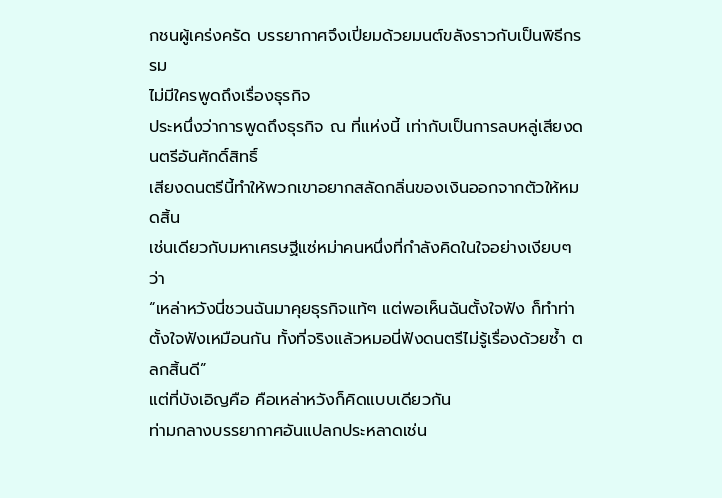กชนผู้เคร่งครัด บรรยากาศจึงเปี่ยมด้วยมนต์ขลังราวกับเป็นพิธีกรรม
ไม่มีใครพูดถึงเรื่องธุรกิจ
ประหนึ่งว่าการพูดถึงธุรกิจ ณ ที่แห่งนี้ เท่ากับเป็นการลบหลู่เสียงดนตรีอันศักดิ์สิทธิ์
เสียงดนตรีนี้ทำให้พวกเขาอยากสลัดกลิ่นของเงินออกจากตัวให้หมดสิ้น
เช่นเดียวกับมหาเศรษฐีแซ่หม่าคนหนึ่งที่กำลังคิดในใจอย่างเงียบๆ ว่า
“เหล่าหวังนี่ชวนฉันมาคุยธุรกิจแท้ๆ แต่พอเห็นฉันตั้งใจฟัง ก็ทำท่าตั้งใจฟังเหมือนกัน ทั้งที่จริงแล้วหมอนี่ฟังดนตรีไม่รู้เรื่องด้วยซ้ำ ตลกสิ้นดี”
แต่ที่บังเอิญคือ คือเหล่าหวังก็คิดแบบเดียวกัน
ท่ามกลางบรรยากาศอันแปลกประหลาดเช่น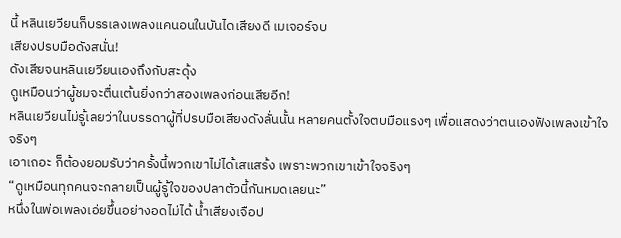นี้ หลินเยวียนก็บรรเลงเพลงแคนอนในบันไดเสียงดี เมเจอร์จบ
เสียงปรบมือดังสนั่น!
ดังเสียจนหลินเยวียนเองถึงกับสะดุ้ง
ดูเหมือนว่าผู้ชมจะตื่นเต้นยิ่งกว่าสองเพลงก่อนเสียอีก!
หลินเยวียนไม่รู้เลยว่าในบรรดาผู้ที่ปรบมือเสียงดังลั่นนั้น หลายคนตั้งใจตบมือแรงๆ เพื่อแสดงว่าตนเองฟังเพลงเข้าใจจริงๆ
เอาเถอะ ก็ต้องยอมรับว่าครั้งนี้พวกเขาไม่ได้เสแสร้ง เพราะพวกเขาเข้าใจจริงๆ
“ดูเหมือนทุกคนจะกลายเป็นผู้รู้ใจของปลาตัวนี้กันหมดเลยนะ”
หนึ่งในพ่อเพลงเอ่ยขึ้นอย่างอดไม่ได้ น้ำเสียงเจือป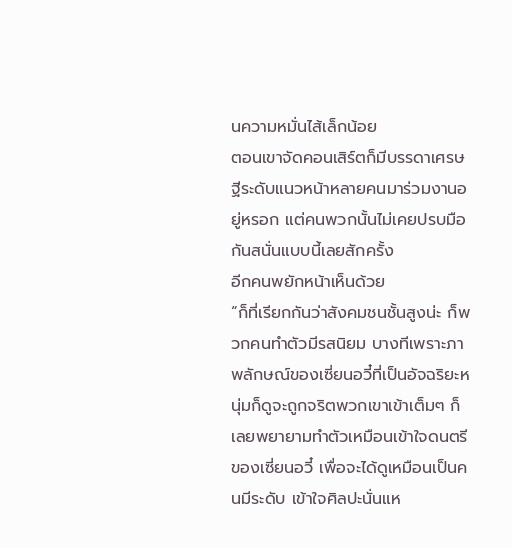นความหมั่นไส้เล็กน้อย
ตอนเขาจัดคอนเสิร์ตก็มีบรรดาเศรษฐีระดับแนวหน้าหลายคนมาร่วมงานอยู่หรอก แต่คนพวกนั้นไม่เคยปรบมือกันสนั่นแบบนี้เลยสักครั้ง
อีกคนพยักหน้าเห็นด้วย
“ก็ที่เรียกกันว่าสังคมชนชั้นสูงน่ะ ก็พวกคนทำตัวมีรสนิยม บางทีเพราะภาพลักษณ์ของเซี่ยนอวี๋ที่เป็นอัจฉริยะหนุ่มก็ดูจะถูกจริตพวกเขาเข้าเต็มๆ ก็เลยพยายามทำตัวเหมือนเข้าใจดนตรีของเซี่ยนอวี๋ เพื่อจะได้ดูเหมือนเป็นคนมีระดับ เข้าใจศิลปะนั่นแห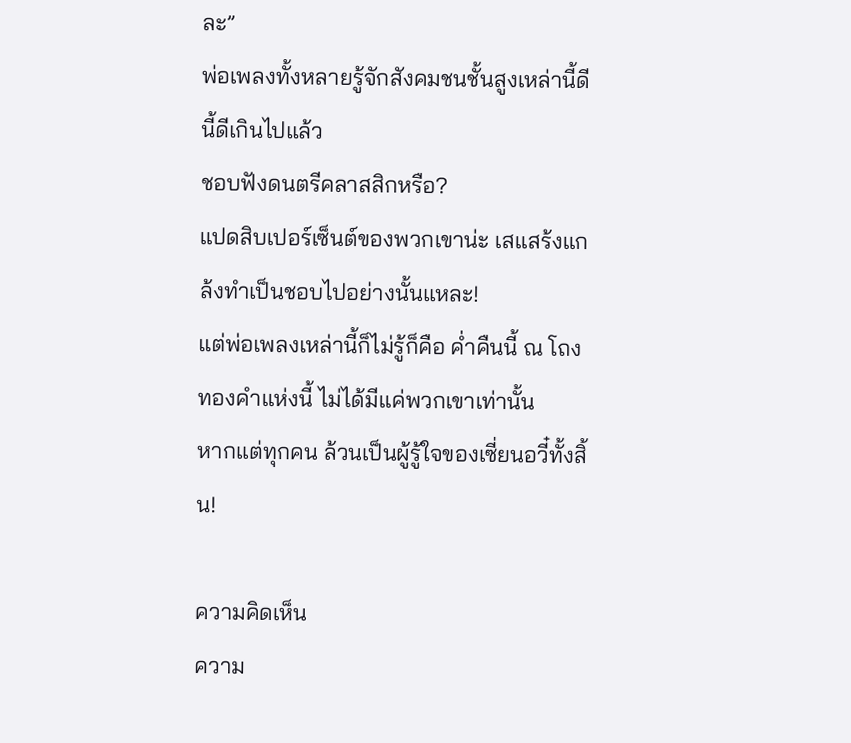ละ”
พ่อเพลงทั้งหลายรู้จักสังคมชนชั้นสูงเหล่านี้ดีนี้ดีเกินไปแล้ว
ชอบฟังดนตรีคลาสสิกหรือ?
แปดสิบเปอร์เซ็นต์ของพวกเขาน่ะ เสแสร้งแกล้งทำเป็นชอบไปอย่างนั้นแหละ!
แต่พ่อเพลงเหล่านี้ก็ไม่รู้ก็คือ ค่ำคืนนี้ ณ โถงทองคำแห่งนี้ ไม่ได้มีแค่พวกเขาเท่านั้น
หากแต่ทุกคน ล้วนเป็นผู้รู้ใจของเซี่ยนอวี๋ทั้งสิ้น!

ความคิดเห็น
ความ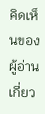คิดเห็นของผู้อ่านเกี่ยว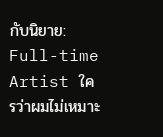กับนิยาย: Full-time Artist ใครว่าผมไม่เหมาะ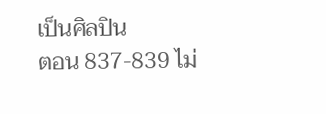เป็นศิลปิน
ตอน 837-839 ไม่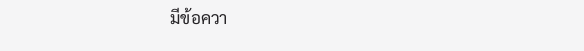มีข้อควา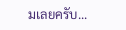มเลยครับ...